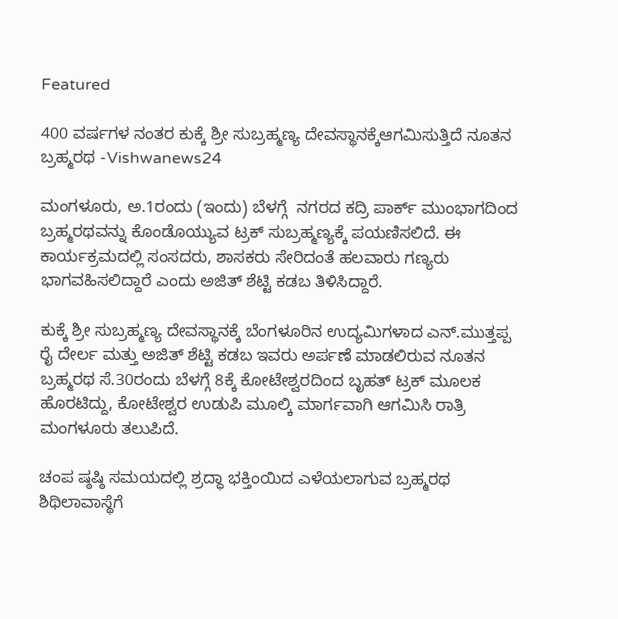Featured

400 ವರ್ಷಗಳ ನಂತರ ಕುಕ್ಕೆ ಶ್ರೀ ಸುಬ್ರಹ್ಮಣ್ಯ ದೇವಸ್ಥಾನಕ್ಕೆಆಗಮಿಸುತ್ತಿದೆ ನೂತನ ಬ್ರಹ್ಮರಥ -Vishwanews24

ಮಂಗಳೂರು, ಅ.1ರಂದು (ಇಂದು) ಬೆಳಗ್ಗೆ  ನಗರದ ಕದ್ರಿ ಪಾರ್ಕ್ ಮುಂಭಾಗದಿಂದ ಬ್ರಹ್ಮರಥವನ್ನು ಕೊಂಡೊಯ್ಯುವ ಟ್ರಕ್ ಸುಬ್ರಹ್ಮಣ್ಯಕ್ಕೆ ಪಯಣಿಸಲಿದೆ. ಈ ಕಾರ್ಯಕ್ರಮದಲ್ಲಿ ಸಂಸದರು, ಶಾಸಕರು ಸೇರಿದಂತೆ ಹಲವಾರು ಗಣ್ಯರು ಭಾಗವಹಿಸಲಿದ್ದಾರೆ ಎಂದು ಅಜಿತ್ ಶೆಟ್ಟಿ ಕಡಬ ತಿಳಿಸಿದ್ದಾರೆ.

ಕುಕ್ಕೆ ಶ್ರೀ ಸುಬ್ರಹ್ಮಣ್ಯ ದೇವಸ್ಥಾನಕ್ಕೆ ಬೆಂಗಳೂರಿನ ಉದ್ಯಮಿಗಳಾದ ಎನ್.ಮುತ್ತಪ್ಪ ರೈ ದೇರ್ಲ ಮತ್ತು ಅಜಿತ್ ಶೆಟ್ಟಿ ಕಡಬ ಇವರು ಅರ್ಪಣೆ ಮಾಡಲಿರುವ ನೂತನ ಬ್ರಹ್ಮರಥ ಸೆ.30ರಂದು ಬೆಳಗ್ಗೆ 8ಕ್ಕೆ ಕೋಟೇಶ್ವರದಿಂದ ಬೃಹತ್ ಟ್ರಕ್ ಮೂಲಕ ಹೊರಟಿದ್ದು, ಕೋಟೇಶ್ವರ ಉಡುಪಿ ಮೂಲ್ಕಿ ಮಾರ್ಗವಾಗಿ ಆಗಮಿಸಿ ರಾತ್ರಿ ಮಂಗಳೂರು ತಲುಪಿದೆ.

ಚಂಪ ಷ್ಠಷ್ಠಿ ಸಮಯದಲ್ಲಿ ಶ್ರದ್ಧಾ ಭಕ್ತಿಂಯಿದ ಎಳೆಯಲಾಗುವ ಬ್ರಹ್ಮರಥ ಶಿಥಿಲಾವಾಸ್ಥೆಗೆ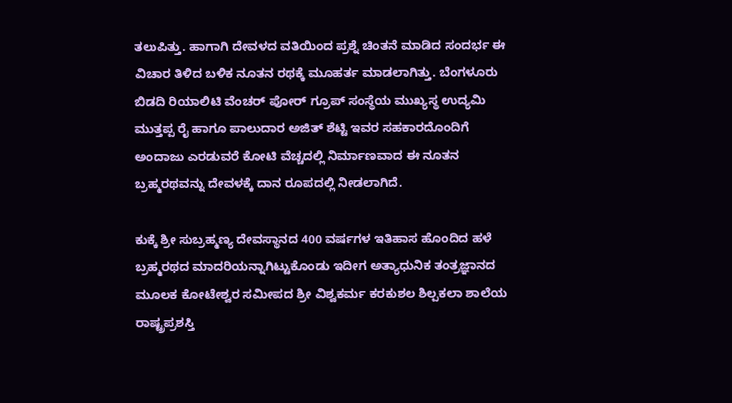ತಲುಪಿತ್ತು. ಹಾಗಾಗಿ ದೇವಳದ ವತಿಯಿಂದ ಪ್ರಶ್ನೆ ಚಿಂತನೆ ಮಾಡಿದ ಸಂದರ್ಭ ಈ ವಿಚಾರ ತಿಳಿದ ಬಳಿಕ ನೂತನ ರಥಕ್ಕೆ ಮೂಹರ್ತ ಮಾಡಲಾಗಿತ್ತು. ಬೆಂಗಳೂರು ಬಿಡದಿ ರಿಯಾಲಿಟಿ ವೆಂಚರ್ ಪೋರ್ ಗ್ರೂಪ್ ಸಂಸ್ಥೆಯ ಮುಖ್ಯಸ್ಥ ಉದ್ಯಮಿ ಮುತ್ತಪ್ಪ ರೈ ಹಾಗೂ ಪಾಲುದಾರ ಅಜಿತ್ ಶೆಟ್ಟಿ ಇವರ ಸಹಕಾರದೊಂದಿಗೆ ಅಂದಾಜು ಎರಡುವರೆ ಕೋಟಿ ವೆಚ್ಚದಲ್ಲಿ ನಿರ್ಮಾಣವಾದ ಈ ನೂತನ ಬ್ರಹ್ಮರಥವನ್ನು ದೇವಳಕ್ಕೆ ದಾನ ರೂಪದಲ್ಲಿ ನೀಡಲಾಗಿದೆ.

ಕುಕ್ಕೆ ಶ್ರೀ ಸುಬ್ರಹ್ಮಣ್ಯ ದೇವಸ್ಥಾನದ 400 ವರ್ಷಗಳ ಇತಿಹಾಸ ಹೊಂದಿದ ಹಳೆ ಬ್ರಹ್ಮರಥದ ಮಾದರಿಯನ್ನಾಗಿಟ್ಟುಕೊಂಡು ಇದೀಗ ಅತ್ಯಾಧುನಿಕ ತಂತ್ರಜ್ಞಾನದ ಮೂಲಕ ಕೋಟೇಶ್ವರ ಸಮೀಪದ ಶ್ರೀ ವಿಶ್ವಕರ್ಮ ಕರಕುಶಲ ಶಿಲ್ಪಕಲಾ ಶಾಲೆಯ ರಾಷ್ಟ್ರಪ್ರಶಸ್ತಿ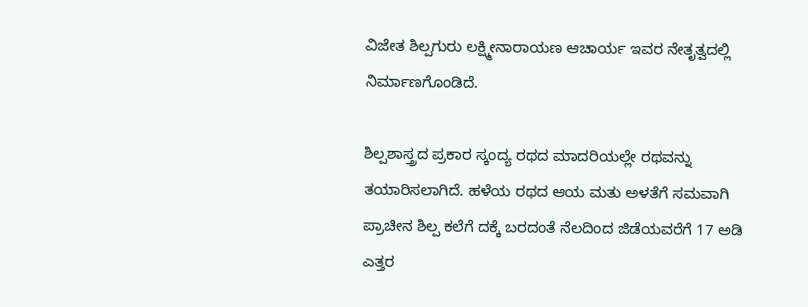ವಿಜೇತ ಶಿಲ್ಪಗುರು ಲಕ್ಷ್ಮೀನಾರಾಯಣ ಆಚಾರ್ಯ ಇವರ ನೇತೃತ್ವದಲ್ಲಿ ನಿರ್ಮಾಣಗೊಂಡಿದೆ.

ಶಿಲ್ಪಶಾಸ್ತ್ರದ ಪ್ರಕಾರ ಸ್ಕಂದ್ಯ ರಥದ ಮಾದರಿಯಲ್ಲೇ ರಥವನ್ನು ತಯಾರಿಸಲಾಗಿದೆ. ಹಳೆಯ ರಥದ ಆಯ ಮತು ಅಳತೆಗೆ ಸಮವಾಗಿ ಪ್ರಾಚೀನ ಶಿಲ್ಪ ಕಲೆಗೆ ದಕ್ಕೆ ಬರದಂತೆ ನೆಲದಿಂದ ಜಿಡೆಯವರೆಗೆ 17 ಅಡಿ ಎತ್ತರ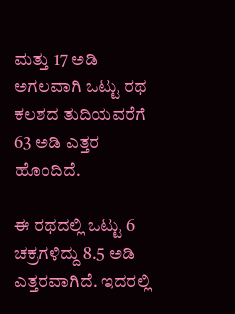ಮತ್ತು 17 ಅಡಿ ಅಗಲವಾಗಿ ಒಟ್ಟು ರಥ ಕಲಶದ ತುದಿಯವರೆಗೆ 63 ಅಡಿ ಎತ್ತರ ಹೊಂದಿದೆ.

ಈ ರಥದಲ್ಲಿ ಒಟ್ಟು 6 ಚಕ್ರಗಳಿದ್ದು 8.5 ಅಡಿ ಎತ್ತರವಾಗಿದೆ. ಇದರಲ್ಲಿ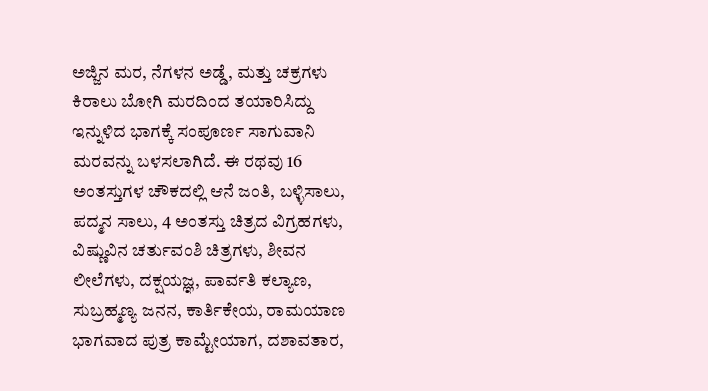ಅಜ್ಜಿನ ಮರ, ನೆಗಳನ ಅಡ್ಡೆ, ಮತ್ತು ಚಕ್ರಗಳು ಕಿರಾಲು ಬೋಗಿ ಮರದಿಂದ ತಯಾರಿಸಿದ್ದು ಇನ್ನುಳಿದ ಭಾಗಕ್ಕೆ ಸಂಪೂರ್ಣ ಸಾಗುವಾನಿ ಮರವನ್ನು ಬಳಸಲಾಗಿದೆ. ಈ ರಥವು 16 ಅಂತಸ್ತುಗಳ ಚೌಕದಲ್ಲಿ ಆನೆ ಜಂತಿ, ಬಳ್ಳಿಸಾಲು, ಪದ್ಮನ ಸಾಲು, 4 ಅಂತಸ್ತು ಚಿತ್ರದ ವಿಗ್ರಹಗಳು, ವಿಷ್ಣುವಿನ ಚರ್ತುವಂಶಿ ಚಿತ್ರಗಳು, ಶೀವನ ಲೀಲೆಗಳು, ದಕ್ಷಯಜ್ಞ, ಪಾರ್ವತಿ ಕಲ್ಯಾಣ, ಸುಬ್ರಹ್ಮಣ್ಯ ಜನನ, ಕಾರ್ತಿಕೇಯ, ರಾಮಯಾಣ ಭಾಗವಾದ ಪುತ್ರ ಕಾಮ್ಟೇಯಾಗ, ದಶಾವತಾರ,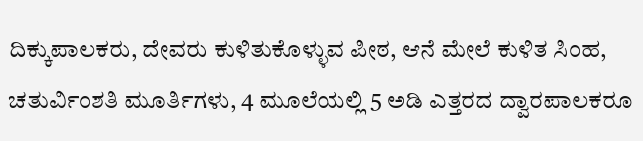ದಿಕ್ಕುಪಾಲಕರು, ದೇವರು ಕುಳಿತುಕೊಳ್ಳುವ ಪೀಠ, ಆನೆ ಮೇಲೆ ಕುಳಿತ ಸಿಂಹ, ಚತುರ್ವಿಂಶತಿ ಮೂರ್ತಿಗಳು, 4 ಮೂಲೆಯಲ್ಲಿ 5 ಅಡಿ ಎತ್ತರದ ದ್ವಾರಪಾಲಕರೂ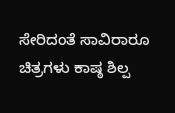ಸೇರಿದಂತೆ ಸಾವಿರಾರೂ ಚಿತ್ರಗಳು ಕಾಷ್ಠ ಶಿಲ್ಪ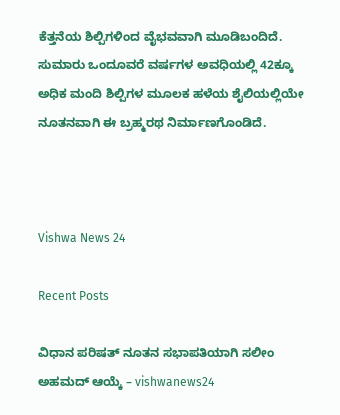ಕೆತ್ತನೆಯ ಶಿಲ್ಪಿಗಳಿಂದ ವೈಭವವಾಗಿ ಮೂಡಿಬಂದಿದೆ. ಸುಮಾರು ಒಂದೂವರೆ ವರ್ಷಗಳ ಅವಧಿಯಲ್ಲಿ 42ಕ್ಕೂ ಅಧಿಕ ಮಂದಿ ಶಿಲ್ಪಿಗಳ ಮೂಲಕ ಹಳೆಯ ಶೈಲಿಯಲ್ಲಿಯೇ ನೂತನವಾಗಿ ಈ ಬ್ರಹ್ಮರಥ ನಿರ್ಮಾಣಗೊಂಡಿದೆ.



Vishwa News 24

Recent Posts

ವಿಧಾನ ಪರಿಷತ್‌ ನೂತನ ಸಭಾಪತಿಯಾಗಿ ಸಲೀಂ ಅಹಮದ್ ಆಯ್ಕೆ – vishwanews24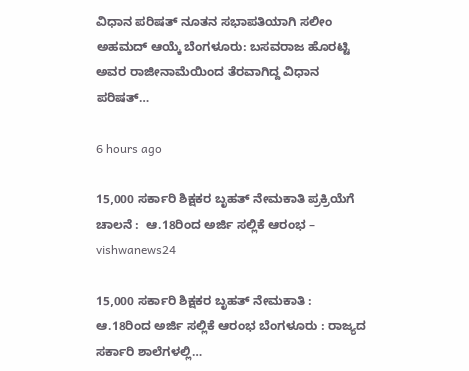ವಿಧಾನ ಪರಿಷತ್‌ ನೂತನ ಸಭಾಪತಿಯಾಗಿ ಸಲೀಂ ಅಹಮದ್ ಆಯ್ಕೆ ಬೆಂಗಳೂರು: ಬಸವರಾಜ ಹೊರಟ್ಟಿ ಅವರ ರಾಜೀನಾಮೆಯಿಂದ ತೆರವಾಗಿದ್ದ ವಿಧಾನ ಪರಿಷತ್‌…

6 hours ago

15,000 ಸರ್ಕಾರಿ ಶಿಕ್ಷಕರ ಬೃಹತ್ ನೇಮಕಾತಿ ಪ್ರಕ್ರಿಯೆಗೆ ಚಾಲನೆ :  ಆ.18ರಿಂದ ಅರ್ಜಿ ಸಲ್ಲಿಕೆ ಆರಂಭ – vishwanews24

15,000 ಸರ್ಕಾರಿ ಶಿಕ್ಷಕರ ಬೃಹತ್ ನೇಮಕಾತಿ :  ಆ.18ರಿಂದ ಅರ್ಜಿ ಸಲ್ಲಿಕೆ ಆರಂಭ ಬೆಂಗಳೂರು : ರಾಜ್ಯದ ಸರ್ಕಾರಿ ಶಾಲೆಗಳಲ್ಲಿ…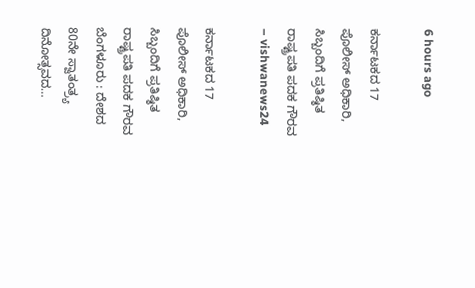6 hours ago

ಕರ್ನಾಟಕದ 17 ಪೊಲೀಸ್ ಅಧಿಕಾರಿ, ಸಿಬ್ಬಂದಿಗೆ ಪ್ರತಿಷ್ಠಿತ ರಾಷ್ಟ್ರಪತಿ ಪದಕ ಗೌರವ – vishwanews24

ಕರ್ನಾಟಕದ 17 ಪೊಲೀಸ್ ಅಧಿಕಾರಿ, ಸಿಬ್ಬಂದಿಗೆ ಪ್ರತಿಷ್ಠಿತ ರಾಷ್ಟ್ರಪತಿ ಪದಕ ಗೌರವ ಬೆಂಗಳೂರು : ದೇಶದ 80ನೇ ಸ್ವಾತಂತ್ರ್ಯ ದಿನೋತ್ಸವದ…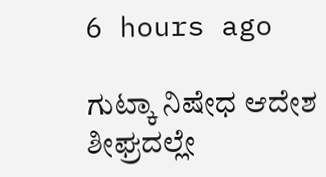6 hours ago

ಗುಟ್ಕಾ ನಿಷೇಧ ಆದೇಶ ಶೀಘ್ರದಲ್ಲೇ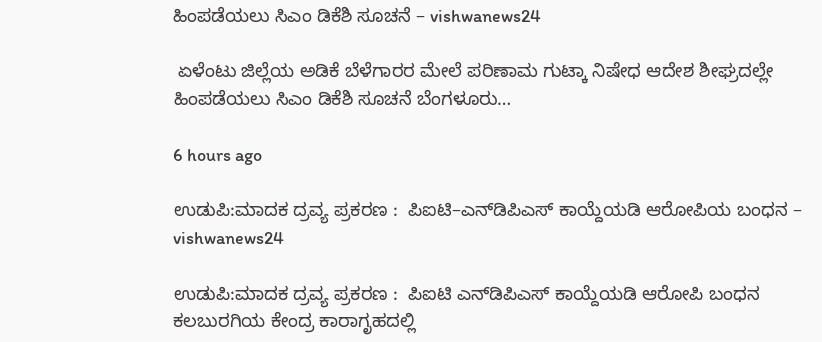ಹಿಂಪಡೆಯಲು ಸಿಎಂ ಡಿಕೆಶಿ ಸೂಚನೆ – vishwanews24

 ಏಳೆಂಟು ಜಿಲ್ಲೆಯ ಅಡಿಕೆ ಬೆಳೆಗಾರರ ಮೇಲೆ ಪರಿಣಾಮ ಗುಟ್ಕಾ ನಿಷೇಧ ಆದೇಶ ಶೀಘ್ರದಲ್ಲೇ ಹಿಂಪಡೆಯಲು ಸಿಎಂ ಡಿಕೆಶಿ ಸೂಚನೆ ಬೆಂಗಳೂರು…

6 hours ago

ಉಡುಪಿ:ಮಾದಕ ದ್ರವ್ಯ ಪ್ರಕರಣ :  ಪಿಐಟಿ–ಎನ್‌ಡಿಪಿಎಸ್ ಕಾಯ್ದೆಯಡಿ ಆರೋಪಿಯ ಬಂಧನ – vishwanews24

ಉಡುಪಿ:ಮಾದಕ ದ್ರವ್ಯ ಪ್ರಕರಣ :  ಪಿಐಟಿ ಎನ್‌ಡಿಪಿಎಸ್ ಕಾಯ್ದೆಯಡಿ ಆರೋಪಿ ಬಂಧನ ಕಲಬುರಗಿಯ ಕೇಂದ್ರ ಕಾರಾಗೃಹದಲ್ಲಿ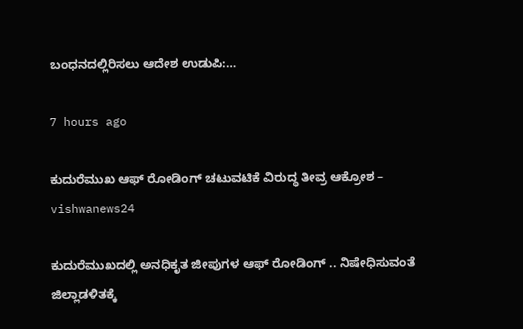ಬಂಧನದಲ್ಲಿರಿಸಲು ಆದೇಶ ಉಡುಪಿ:…

7 hours ago

ಕುದುರೆಮುಖ ಆಫ್ ರೋಡಿಂಗ್ ಚಟುವಟಿಕೆ ವಿರುದ್ಧ ತೀವ್ರ ಆಕ್ರೋಶ – vishwanews24

ಕುದುರೆಮುಖದಲ್ಲಿ ಅನಧಿಕೃತ ಜೀಪುಗಳ ಆಫ್ ರೋಡಿಂಗ್ .. ನಿಷೇಧಿಸುವಂತೆ ಜಿಲ್ಲಾಡಳಿತಕ್ಕೆ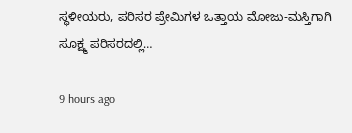ಸ್ಥಳೀಯರು, ಪರಿಸರ ಪ್ರೇಮಿಗಳ ಒತ್ತಾಯ ಮೋಜು-ಮಸ್ತಿಗಾಗಿ ಸೂಕ್ಷ್ಮ ಪರಿಸರದಲ್ಲಿ…

9 hours ago